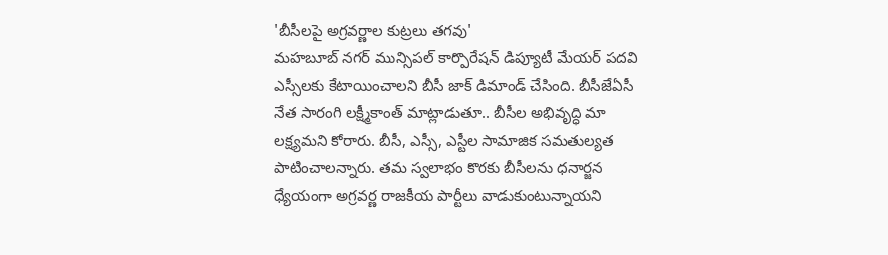'బీసీలపై అగ్రవర్ణాల కుట్రలు తగవు'
మహబూబ్ నగర్ మున్సిపల్ కార్పొరేషన్ డిప్యూటీ మేయర్ పదవి ఎస్సీలకు కేటాయించాలని బీసీ జాక్ డిమాండ్ చేసింది. బీసీజేఏసీ నేత సారంగి లక్ష్మీకాంత్ మాట్లాడుతూ.. బీసీల అభివృద్ధి మా లక్ష్యమని కోరారు. బీసీ, ఎస్సీ, ఎస్టీల సామాజిక సమతుల్యత పాటించాలన్నారు. తమ స్వలాభం కొరకు బీసీలను ధనార్జన ధ్యేయంగా అగ్రవర్ణ రాజకీయ పార్టీలు వాడుకుంటున్నాయని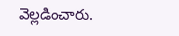వెల్లడించారు.